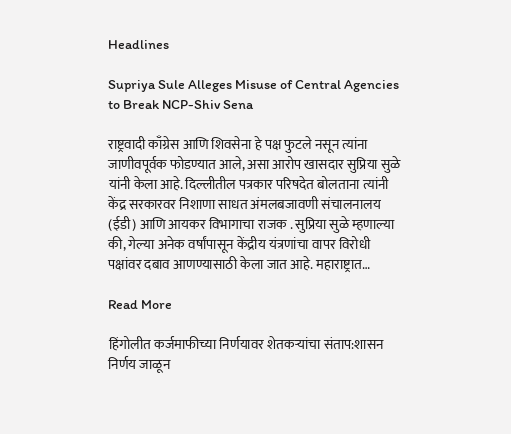Headlines

Supriya Sule Alleges Misuse of Central Agencies to Break NCP-Shiv Sena

राष्ट्रवादी काँग्रेस आणि शिवसेना हे पक्ष फुटले नसून त्यांना जाणीवपूर्वक फोडण्यात आले, असा आरोप खासदार सुप्रिया सुळे यांनी केला आहे. दिल्लीतील पत्रकार परिषदेत बोलताना त्यांनी केंद्र सरकारवर निशाणा साधत अंमलबजावणी संचालनालय (ईडी) आणि आयकर विभागाचा राजक . सुप्रिया सुळे म्हणाल्या की, गेल्या अनेक वर्षांपासून केंद्रीय यंत्रणांचा वापर विरोधी पक्षांवर दबाव आणण्यासाठी केला जात आहे. महाराष्ट्रात…

Read More

हिंगोलीत कर्जमाफीच्या निर्णयावर शेतकऱ्यांचा संताप:शासन निर्णय जाळून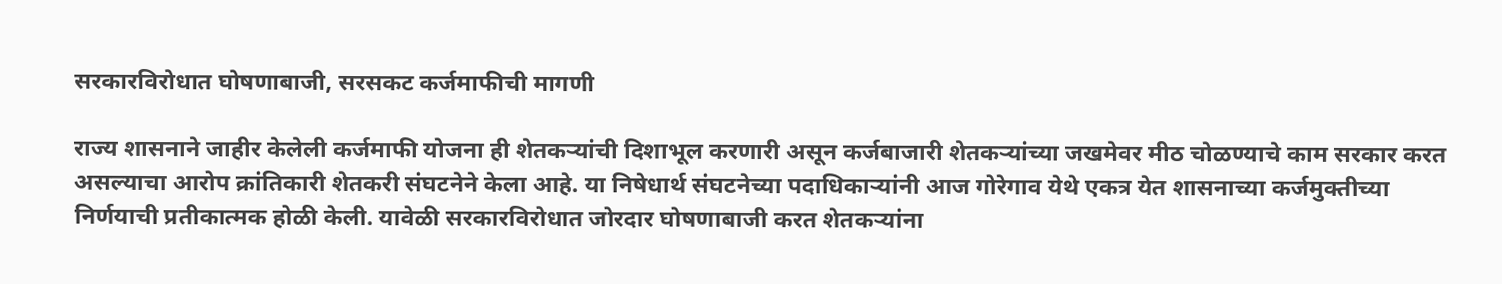सरकारविरोधात घोषणाबाजी, सरसकट कर्जमाफीची मागणी

राज्य शासनाने जाहीर केलेली कर्जमाफी योजना ही शेतकऱ्यांची दिशाभूल करणारी असून कर्जबाजारी शेतकऱ्यांच्या जखमेवर मीठ चोळण्याचे काम सरकार करत असल्याचा आरोप क्रांतिकारी शेतकरी संघटनेने केला आहे. या निषेधार्थ संघटनेच्या पदाधिकाऱ्यांनी आज गोरेगाव येथे एकत्र येत शासनाच्या कर्जमुक्तीच्या निर्णयाची प्रतीकात्मक होळी केली. यावेळी सरकारविरोधात जोरदार घोषणाबाजी करत शेतकऱ्यांना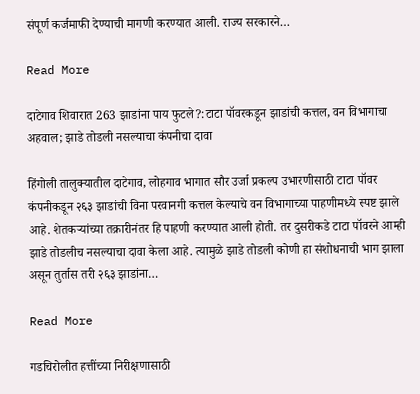संपूर्ण कर्जमाफी देण्याची मागणी करण्यात आली. राज्य सरकारने…

Read More

दाटेगाव शिवारात 263 झाडांना पाय फुटले?:टाटा पॉवरकडून झाडांची कत्तल, वन विभागाचा अहवाल; झाडे तोडली नसल्याचा कंपनीचा दावा

हिंगोली तालुक्यातील दाटेगाव, लोहगाव भागात सौर उर्जा प्रकल्प उभारणीसाठी टाटा पॉवर कंपनीकडून २६३ झाडांची विना परवानगी कत्तल केल्याचे वन विभागाच्या पाहणीमध्ये स्पष्ट झाले आहे. शेतकऱ्यांच्या तक्रारीनंतर हि पाहणी करण्यात आली होती. तर दुसरीकडे टाटा पॉवरने आम्ही झाडे तोडलीच नसल्याचा दावा केला आहे. त्यामुळे झाडे तोडली कोणी हा संशोधनाची भाग झाला असून तुर्तास तरी २६३ झाडांना…

Read More

गडचिरोलीत हत्तींच्या निरीक्षणासाठी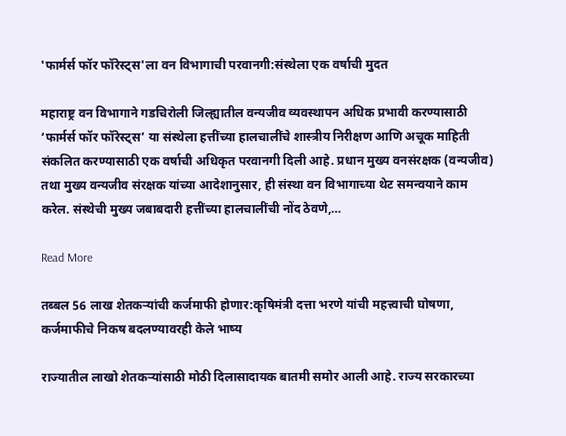'फार्मर्स फॉर फॉरेस्ट्स'ला वन विभागाची परवानगी:संस्थेला एक वर्षाची मुदत

महाराष्ट्र वन विभागाने गडचिरोली जिल्ह्यातील वन्यजीव व्यवस्थापन अधिक प्रभावी करण्यासाठी ‘फार्मर्स फॉर फॉरेस्ट्स’ या संस्थेला हत्तींच्या हालचालींचे शास्त्रीय निरीक्षण आणि अचूक माहिती संकलित करण्यासाठी एक वर्षाची अधिकृत परवानगी दिली आहे. प्रधान मुख्य वनसंरक्षक (वन्यजीव) तथा मुख्य वन्यजीव संरक्षक यांच्या आदेशानुसार, ही संस्था वन विभागाच्या थेट समन्वयाने काम करेल. संस्थेची मुख्य जबाबदारी हत्तींच्या हालचालींची नोंद ठेवणे,…

Read More

तब्बल 56 लाख शेतकऱ्यांची कर्जमाफी होणार:कृषिमंत्री दत्ता भरणे यांची महत्त्वाची घोषणा, कर्जमाफीचे निकष बदलण्यावरही केले भाष्य

राज्यातील लाखो शेतकऱ्यांसाठी मोठी दिलासादायक बातमी समोर आली आहे. राज्य सरकारच्या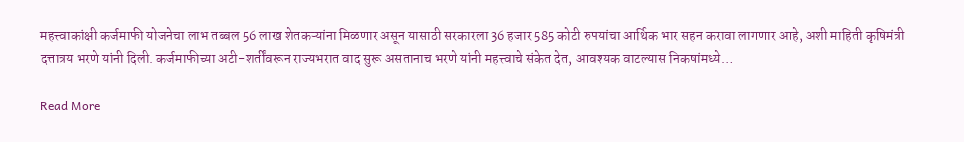महत्त्वाकांक्षी कर्जमाफी योजनेचा लाभ तब्बल 56 लाख शेतकऱ्यांना मिळणार असून यासाठी सरकारला 36 हजार 585 कोटी रुपयांचा आर्थिक भार सहन करावा लागणार आहे, अशी माहिती कृषिमंत्री दत्तात्रय भरणे यांनी दिली. कर्जमाफीच्या अटी-शर्तींवरून राज्यभरात वाद सुरू असतानाच भरणे यांनी महत्त्वाचे संकेत देत, आवश्यक वाटल्यास निकषांमध्ये…

Read More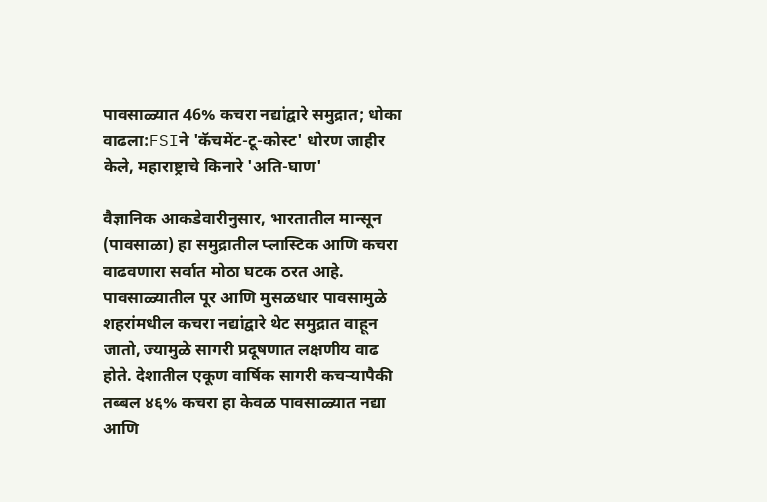पावसाळ्यात 46% कचरा नद्यांद्वारे समुद्रात; धोका वाढला:FSIने 'कॅचमेंट-टू-कोस्ट' धोरण जाहीर केले, महाराष्ट्राचे किनारे 'अति-घाण'

वैज्ञानिक आकडेवारीनुसार, भारतातील मान्सून (पावसाळा) हा समुद्रातील प्लास्टिक आणि कचरा वाढवणारा सर्वात मोठा घटक ठरत आहे. पावसाळ्यातील पूर आणि मुसळधार पावसामुळे शहरांमधील कचरा नद्यांद्वारे थेट समुद्रात वाहून जातो, ज्यामुळे सागरी प्रदूषणात लक्षणीय वाढ होते. देशातील एकूण वार्षिक सागरी कचऱ्यापैकी तब्बल ४६% कचरा हा केवळ पावसाळ्यात नद्या आणि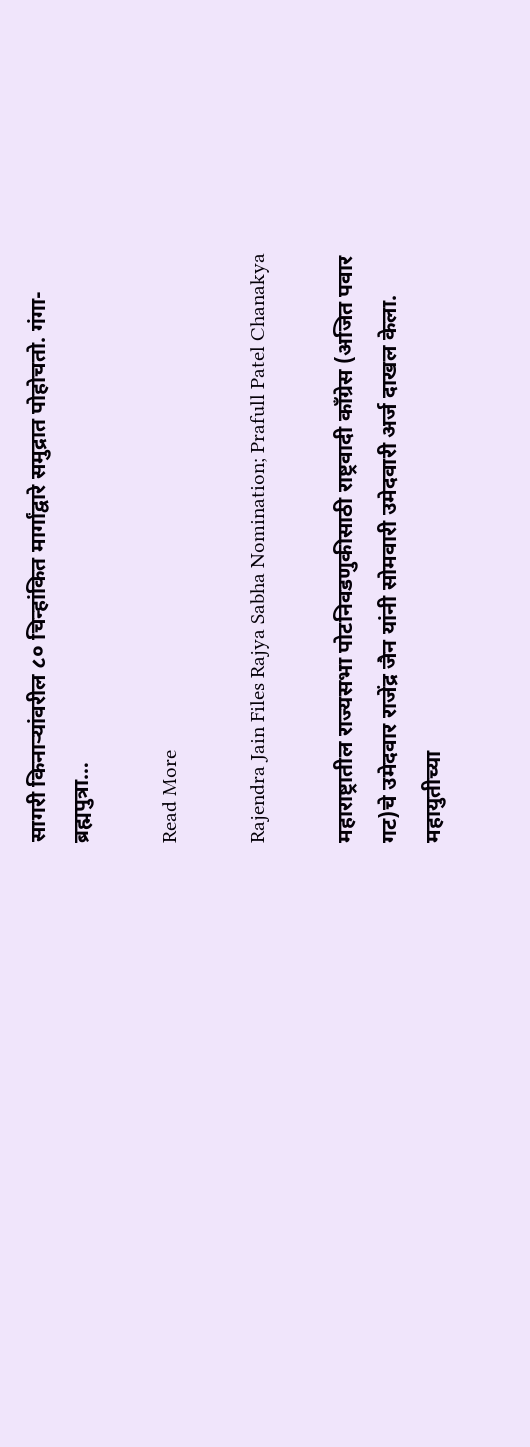सागरी किनाऱ्यांवरील ८० चिन्हांकित मार्गांद्वारे समुद्रात पोहोचतो. गंगा-ब्रह्मपुत्रा…

Read More

Rajendra Jain Files Rajya Sabha Nomination; Prafull Patel Chanakya

महाराष्ट्रातील राज्यसभा पोटनिवडणुकीसाठी राष्ट्रवादी काँग्रेस (अजित पवार गट)चे उमेदवार राजेंद्र जैन यांनी सोमवारी उमेदवारी अर्ज दाखल केला. महायुतीच्या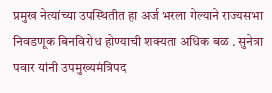प्रमुख नेत्यांच्या उपस्थितीत हा अर्ज भरला गेल्याने राज्यसभा निवडणूक बिनविरोध होण्याची शक्यता अधिक बळ . सुनेत्रा पवार यांनी उपमुख्यमंत्रिपद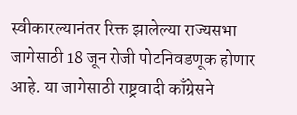स्वीकारल्यानंतर रिक्त झालेल्या राज्यसभा जागेसाठी 18 जून रोजी पोटनिवडणूक होणार आहे. या जागेसाठी राष्ट्रवादी काँग्रेसने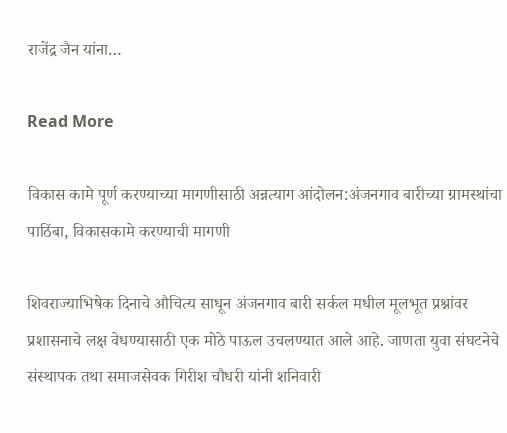राजेंद्र जैन यांना…

Read More

विकास कामे पूर्ण करण्याच्या मागणीसाठी अन्नत्याग आंदोलन:अंजनगाव बारीच्या ग्रामस्थांचा पाठिंबा, विकासकामे करण्याची मागणी

शिवराज्याभिषेक दिनाचे औचित्य साधून अंजनगाव बारी सर्कल मधील मूलभूत प्रश्नांवर प्रशासनाचे लक्ष वेधण्यासाठी एक मोठे पाऊल उचलण्यात आले आहे. जाणता युवा संघटनेचे संस्थापक तथा समाजसेवक गिरीश चौधरी यांनी शनिवारी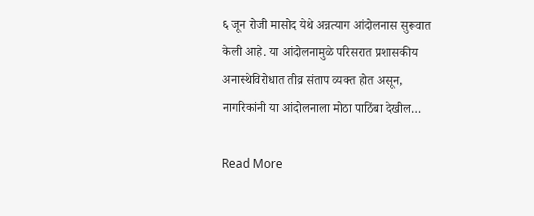६ जून रोजी मासोद येथे अन्नत्याग आंदोलनास सुरूवात केली आहे. या आंदोलनामुळे परिसरात प्रशासकीय अनास्थेविरोधात तीव्र संताप व्यक्त होत असून, नागरिकांनी या आंदोलनाला मोठा पाठिंबा देखील…

Read More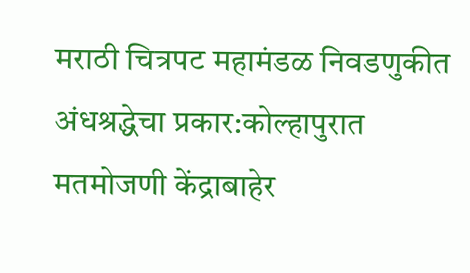मराठी चित्रपट महामंडळ निवडणुकीत अंधश्रद्धेचा प्रकार:कोल्हापुरात मतमोजणी केंद्राबाहेर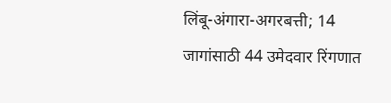लिंबू-अंगारा-अगरबत्ती; 14 जागांसाठी 44 उमेदवार रिंगणात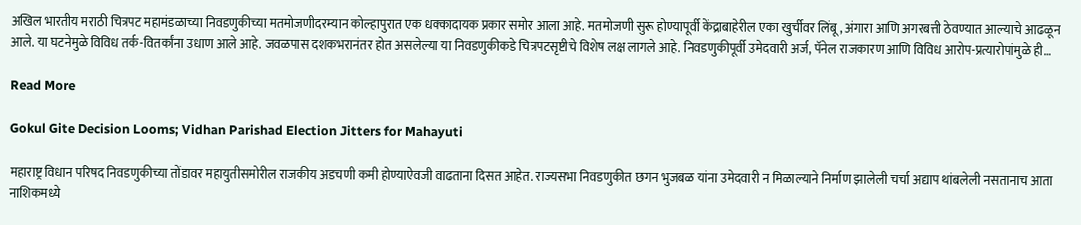अखिल भारतीय मराठी चित्रपट महामंडळाच्या निवडणुकीच्या मतमोजणीदरम्यान कोल्हापुरात एक धक्कादायक प्रकार समोर आला आहे. मतमोजणी सुरू होण्यापूर्वी केंद्राबाहेरील एका खुर्चीवर लिंबू, अंगारा आणि अगरबत्ती ठेवण्यात आल्याचे आढळून आले. या घटनेमुळे विविध तर्क-वितर्कांना उधाण आले आहे. जवळपास दशकभरानंतर होत असलेल्या या निवडणुकीकडे चित्रपटसृष्टीचे विशेष लक्ष लागले आहे. निवडणुकीपूर्वी उमेदवारी अर्ज, पॅनेल राजकारण आणि विविध आरोप-प्रत्यारोपांमुळे ही…

Read More

Gokul Gite Decision Looms; Vidhan Parishad Election Jitters for Mahayuti

महाराष्ट्र विधान परिषद निवडणुकीच्या तोंडावर महायुतीसमोरील राजकीय अडचणी कमी होण्याऐवजी वाढताना दिसत आहेत. राज्यसभा निवडणुकीत छगन भुजबळ यांना उमेदवारी न मिळाल्याने निर्माण झालेली चर्चा अद्याप थांबलेली नसतानाच आता नाशिकमध्ये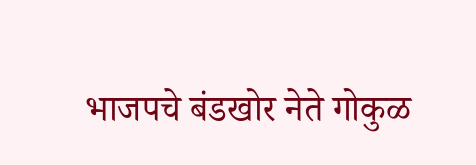भाजपचे बंडखोर नेते गोकुळ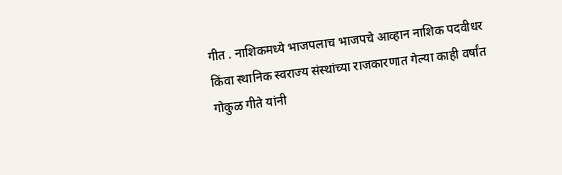गीत . नाशिकमध्ये भाजपलाच भाजपचे आव्हान नाशिक पदवीधर किंवा स्थानिक स्वराज्य संस्थांच्या राजकारणात गेल्या काही वर्षांत गोकुळ गीते यांनी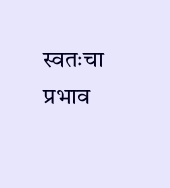स्वतःचा प्रभाव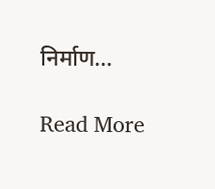निर्माण…

Read More